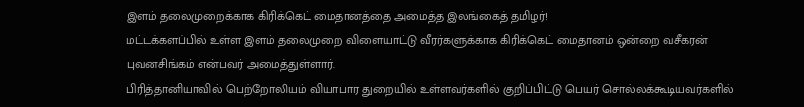இளம் தலைமுறைக்காக கிரிக்கெட் மைதானத்தை அமைத்த இலங்கைத் தமிழர்!
மட்டக்களப்பில் உள்ள இளம் தலைமுறை விளையாட்டு வீரர்களுக்காக கிரிக்கெட் மைதானம் ஒன்றை வசீகரன் புவனசிங்கம் என்பவர் அமைத்துள்ளார்.
பிரித்தானியாவில் பெற்றோலியம் வியாபார துறையில் உள்ளவர்களில் குறிப்பிட்டு பெயர் சொல்லக்கூடியவர்களில்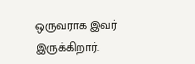ஒருவராக இவர் இருக்கிறார்.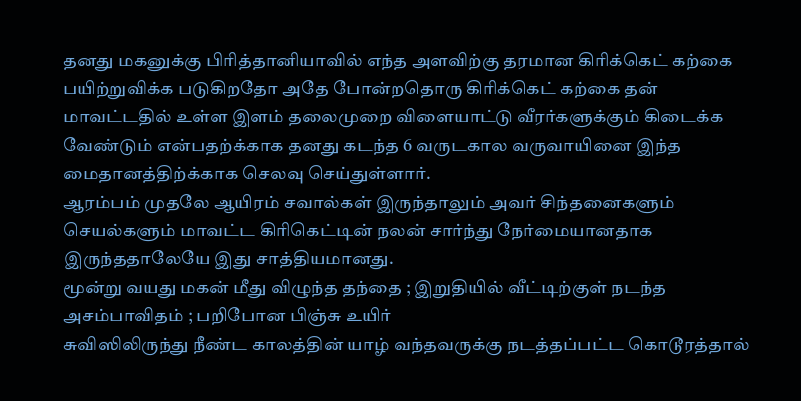தனது மகனுக்கு பிரித்தானியாவில் எந்த அளவிற்கு தரமான கிரிக்கெட் கற்கை பயிற்றுவிக்க படுகிறதோ அதே போன்றதொரு கிரிக்கெட் கற்கை தன் மாவட்டதில் உள்ள இளம் தலைமுறை விளையாட்டு வீரர்களுக்கும் கிடைக்க வேண்டும் என்பதற்க்காக தனது கடந்த 6 வருடகால வருவாயினை இந்த மைதானத்திற்க்காக செலவு செய்துள்ளார்.
ஆரம்பம் முதலே ஆயிரம் சவால்கள் இருந்தாலும் அவர் சிந்தனைகளும் செயல்களும் மாவட்ட கிரிகெட்டின் நலன் சார்ந்து நேர்மையானதாக இருந்ததாலேயே இது சாத்தியமானது.
மூன்று வயது மகன் மீது விழுந்த தந்தை ; இறுதியில் வீட்டிற்குள் நடந்த அசம்பாவிதம் ; பறிபோன பிஞ்சு உயிர்
சுவிஸிலிருந்து நீண்ட காலத்தின் யாழ் வந்தவருக்கு நடத்தப்பட்ட கொடூரத்தால்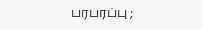பரபரப்பு ;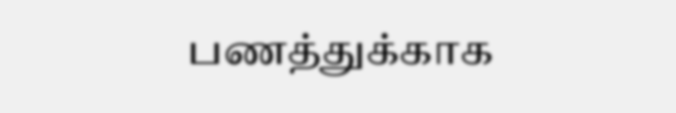பணத்துக்காக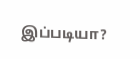இப்படியா?